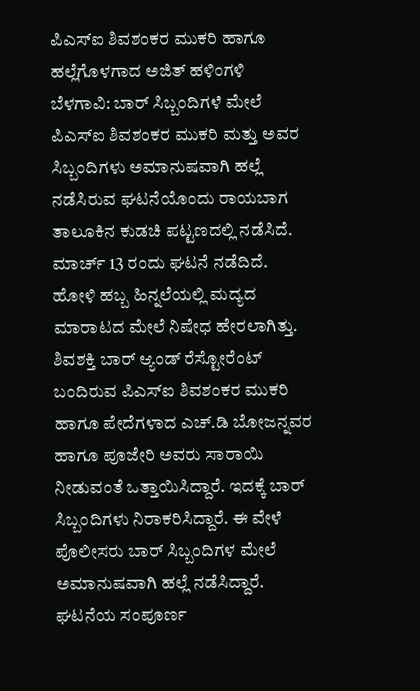ಪಿಎಸ್ಐ ಶಿವಶಂಕರ ಮುಕರಿ ಹಾಗೂ ಹಲ್ಲೆಗೊಳಗಾದ ಅಜಿತ್ ಹಳಿಂಗಳಿ
ಬೆಳಗಾವಿ: ಬಾರ್ ಸಿಬ್ಬಂದಿಗಳೆ ಮೇಲೆ ಪಿಎಸ್ಐ ಶಿವಶಂಕರ ಮುಕರಿ ಮತ್ತು ಅವರ ಸಿಬ್ಬಂದಿಗಳು ಅಮಾನುಷವಾಗಿ ಹಲ್ಲೆ ನಡೆಸಿರುವ ಘಟನೆಯೊಂದು ರಾಯಬಾಗ ತಾಲೂಕಿನ ಕುಡಚಿ ಪಟ್ಟಣದಲ್ಲಿ ನಡೆಸಿದೆ.
ಮಾರ್ಚ್ 13 ರಂದು ಘಟನೆ ನಡೆದಿದೆ. ಹೋಳಿ ಹಬ್ಬ ಹಿನ್ನಲೆಯಲ್ಲಿ ಮದ್ಯದ ಮಾರಾಟದ ಮೇಲೆ ನಿಷೇಧ ಹೇರಲಾಗಿತ್ತು. ಶಿವಶಕ್ತಿ ಬಾರ್ ಆ್ಯಂಡ್ ರೆಸ್ಟೋರೆಂಟ್ ಬಂದಿರುವ ಪಿಎಸ್ಐ ಶಿವಶಂಕರ ಮುಕರಿ ಹಾಗೂ ಪೇದೆಗಳಾದ ಎಚ್.ಡಿ ಬೋಜನ್ನವರ ಹಾಗೂ ಪೂಜೇರಿ ಅವರು ಸಾರಾಯಿ ನೀಡುವಂತೆ ಒತ್ತಾಯಿಸಿದ್ದಾರೆ. ಇದಕ್ಕೆ ಬಾರ್ ಸಿಬ್ಬಂದಿಗಳು ನಿರಾಕರಿಸಿದ್ದಾರೆ. ಈ ವೇಳೆ ಪೊಲೀಸರು ಬಾರ್ ಸಿಬ್ಬಂದಿಗಳ ಮೇಲೆ ಅಮಾನುಷವಾಗಿ ಹಲ್ಲೆ ನಡೆಸಿದ್ದಾರೆ.
ಘಟನೆಯ ಸಂಪೂರ್ಣ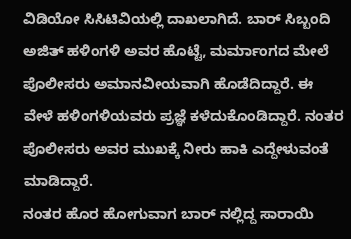ವಿಡಿಯೋ ಸಿಸಿಟಿವಿಯಲ್ಲಿ ದಾಖಲಾಗಿದೆ. ಬಾರ್ ಸಿಬ್ಬಂದಿ ಅಜಿತ್ ಹಳಿಂಗಳಿ ಅವರ ಹೊಟ್ಟೆ, ಮರ್ಮಾಂಗದ ಮೇಲೆ ಪೊಲೀಸರು ಅಮಾನವೀಯವಾಗಿ ಹೊಡೆದಿದ್ದಾರೆ. ಈ ವೇಳೆ ಹಳಿಂಗಳಿಯವರು ಪ್ರಜ್ಞೆ ಕಳೆದುಕೊಂಡಿದ್ದಾರೆ. ನಂತರ ಪೊಲೀಸರು ಅವರ ಮುಖಕ್ಕೆ ನೀರು ಹಾಕಿ ಎದ್ದೇಳುವಂತೆ ಮಾಡಿದ್ದಾರೆ.
ನಂತರ ಹೊರ ಹೋಗುವಾಗ ಬಾರ್ ನಲ್ಲಿದ್ದ ಸಾರಾಯಿ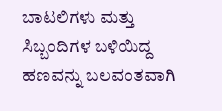ಬಾಟಲಿಗಳು ಮತ್ತು ಸಿಬ್ಬಂದಿಗಳ ಬಳಿಯಿದ್ದ ಹಣವನ್ನು ಬಲವಂತವಾಗಿ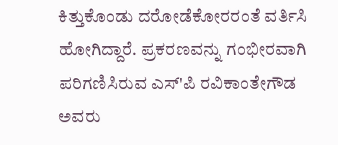ಕಿತ್ತುಕೊಂಡು ದರೋಡೆಕೋರರಂತೆ ವರ್ತಿಸಿ ಹೋಗಿದ್ದಾರೆ. ಪ್ರಕರಣವನ್ನು ಗಂಭೀರವಾಗಿ ಪರಿಗಣಿಸಿರುವ ಎಸ್'ಪಿ ರವಿಕಾಂತೇಗೌಡ ಅವರು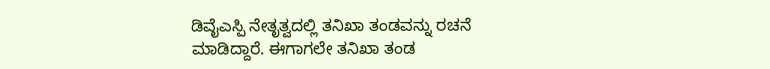ಡಿವೈಎಸ್ಪಿ ನೇತೃತ್ವದಲ್ಲಿ ತನಿಖಾ ತಂಡವನ್ನು ರಚನೆ ಮಾಡಿದ್ದಾರೆ. ಈಗಾಗಲೇ ತನಿಖಾ ತಂಡ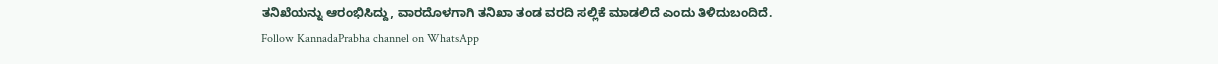ತನಿಖೆಯನ್ನು ಆರಂಭಿಸಿದ್ದು, ವಾರದೊಳಗಾಗಿ ತನಿಖಾ ತಂಡ ವರದಿ ಸಲ್ಲಿಕೆ ಮಾಡಲಿದೆ ಎಂದು ತಿಳಿದುಬಂದಿದೆ.
Follow KannadaPrabha channel on WhatsApp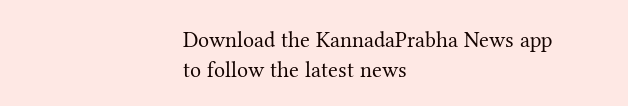Download the KannadaPrabha News app to follow the latest news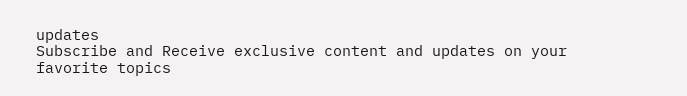updates
Subscribe and Receive exclusive content and updates on your favorite topics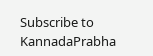Subscribe to KannadaPrabha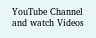YouTube Channel and watch Videos